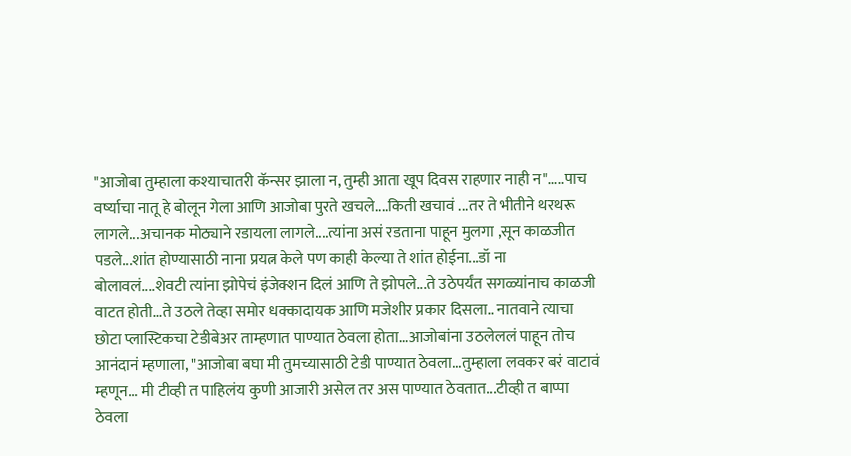"आजोबा तुम्हाला कश्याचातरी कॅन्सर झाला न, तुम्ही आता खूप दिवस राहणार नाही न".....पाच वर्ष्याचा नातू हे बोलून गेला आणि आजोबा पुरते खचले....किती खचावं ...तर ते भीतीने थरथरू लागले...अचानक मोठ्याने रडायला लागले....त्यांना असं रडताना पाहून मुलगा ,सून काळजीत पडले...शांत होण्यासाठी नाना प्रयत्न केले पण काही केल्या ते शांत होईना...डॉ ना बोलावलं....शेवटी त्यांना झोपेचं इंजेक्शन दिलं आणि ते झोपले...ते उठेपर्यंत सगळ्यांनाच काळजी वाटत होती...ते उठले तेव्हा समोर धक्कादायक आणि मजेशीर प्रकार दिसला.. नातवाने त्याचा छोटा प्लास्टिकचा टेडीबेअर ताम्हणात पाण्यात ठेवला होता...आजोबांना उठलेललं पाहून तोच आनंदानं म्हणाला, "आजोबा बघा मी तुमच्यासाठी टेडी पाण्यात ठेवला...तुम्हाला लवकर बरं वाटावं म्हणून... मी टीव्ही त पाहिलंय कुणी आजारी असेल तर अस पाण्यात ठेवतात...टीव्ही त बाप्पा ठेवला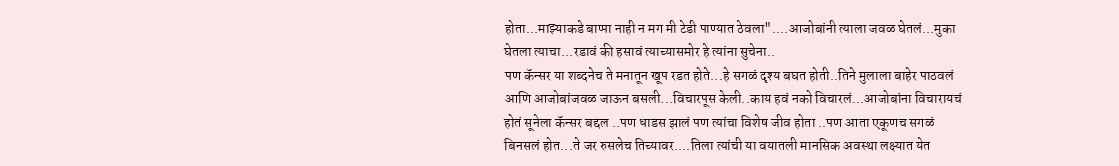होता...माझ्याकडे बाप्पा नाही न मग मी टेडी पाण्यात ठेवला"....आजोबांनी त्याला जवळ घेतलं...मुका घेतला त्याचा...रडावं की हसावं त्याच्यासमोर हे त्यांना सुचेना..
पण कॅन्सर या शब्दनेच ते मनातून खूप रडत होते...हे सगळं दृश्य बघत होती..तिने मुलाला बाहेर पाठवलं आणि आजोबांजवळ जाऊन बसली...विचारपूस केली..काय हवं नको विचारलं...आजोबांना विचारायचं होतं सूनेला कॅन्सर बद्दल ..पण धाडस झालं पण त्यांचा विशेष जीव होता ..पण आता एकूणच सगळं बिनसलं होत...ते जर रुसलेच तिच्यावर....तिला त्यांची या वयातली मानसिक अवस्था लक्ष्यात येत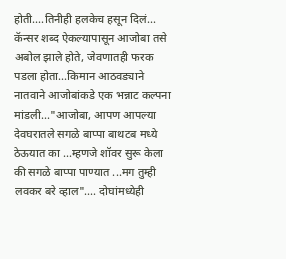होती....तिनीही हलकेच हसून दिलं...
कॅन्सर शब्द ऐकल्यापासून आजोबा तसे अबोल झाले होते, जेवणातही फरक पडला होता...किमान आठवड्याने नातवाने आजोबांकडे एक भन्नाट कल्पना मांडली..."आजोबा, आपण आपल्या देवघरातले सगळे बाप्पा बाथटब मध्ये ठेऊयात का ...म्हणजे शॉवर सुरू केला की सगळे बाप्पा पाण्यात ...मग तुम्ही लवकर बरे व्हाल".... दोघांमध्येही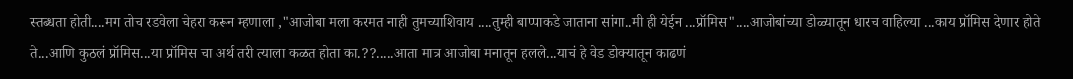स्तब्धता होती....मग तोच रडवेला चेहरा करून म्हणाला ,"आजोबा मला करमत नाही तुमच्याशिवाय ....तुम्ही बाप्पाकडे जाताना सांगा..मी ही येईन ...प्रॉमिस"....आजोबांच्या डोळ्यातून धारच वाहिल्या ...काय प्रॉमिस देणार होते ते...आणि कुठलं प्रॉमिस...या प्रॉमिस चा अर्थ तरी त्याला कळत होता का.??.....आता मात्र आजोबा मनातून हलले...याचं हे वेड डोक्यातून काढणं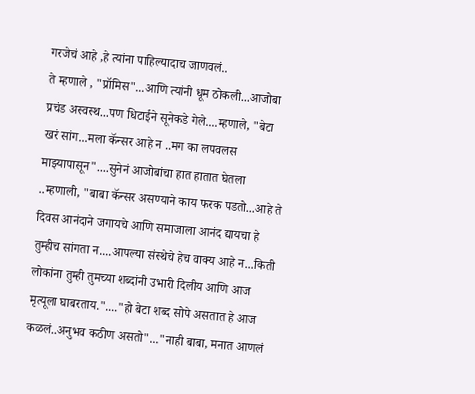गरजेचं आहे ,हे त्यांना पाहिल्यादाच जाणवलं..
ते म्हणाले , "प्रॉमिस"...आणि त्यांनी धूम ठोकली...आजोबा प्रचंड अस्वस्थ...पण धिटाईने सूनेकडे गेले....म्हणाले, "बेटा खरं सांग...मला कॅन्सर आहे न ..मग का लपवलस माझ्यापासून"....सुनेनं आजोबांचा हात हातात घेतला ..म्हणाली, "बाबा कॅन्सर असण्याने काय फरक पडतो...आहे ते दिवस आनंदाने जगायचे आणि समाजाला आनंद द्यायचा हे तुम्हीच सांगता न....आपल्या संस्थेचे हेच वाक्य आहे न...किती लोकांना तुम्ही तुमच्या शब्दांनी उभारी दिलीय आणि आज मृत्यूला घाबरताय."...."हो बेटा शब्द सोपे असतात हे आज कळलं..अनुभव कठीण असतो"..."नाही बाबा, मनात आणलं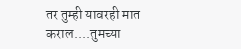तर तुम्ही यावरही मात कराल....तुमच्या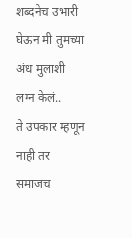शब्दनेच उभारी घेऊन मी तुमच्या अंध मुलाशी लग्न केलं..
ते उपकार म्हणून नाही तर समाजच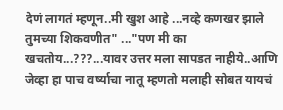देणं लागतं म्हणून..मी खुश आहे ...नव्हे कणखर झाले तुमच्या शिकवणीत" ..."पण मी का खचतोय...???...यावर उत्तर मला सापडत नाहीये..आणि जेव्हा हा पाच वर्ष्याचा नातू म्हणतो मलाही सोबत यायचं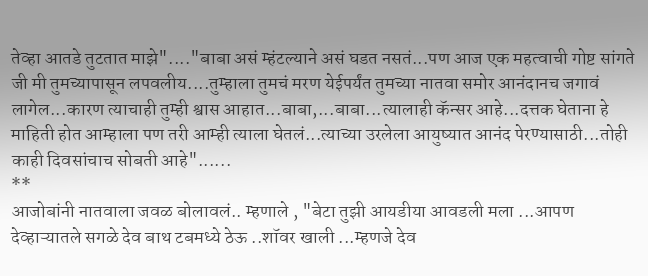तेव्हा आतडे तुटतात माझे"...."बाबा असं म्हंटल्याने असं घडत नसतं...पण आज एक महत्वाची गोष्ट सांगते जी मी तुमच्यापासून लपवलीय....तुम्हाला तुमचं मरण येईपर्यंत तुमच्या नातवा समोर आनंदानच जगावं लागेल...कारण त्याचाही तुम्ही श्वास आहात...बाबा,...बाबा...त्यालाही कॅन्सर आहे...दत्तक घेताना हे माहिती होत आम्हाला पण तरी आम्ही त्याला घेतलं...त्याच्या उरलेला आयुष्यात आनंद पेरण्यासाठी...तोही काही दिवसांचाच सोबती आहे"......
**
आजोबांनी नातवाला जवळ बोलावलं.. म्हणाले , "बेटा तुझी आयडीया आवडली मला ...आपण देव्हाऱ्यातले सगळे देव बाथ टबमध्ये ठेऊ ..शॉवर खाली ...म्हणजे देव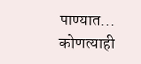पाण्यात...
कोणत्याही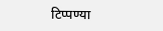टिप्पण्या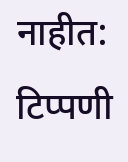नाहीत:
टिप्पणी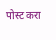पोस्ट करा